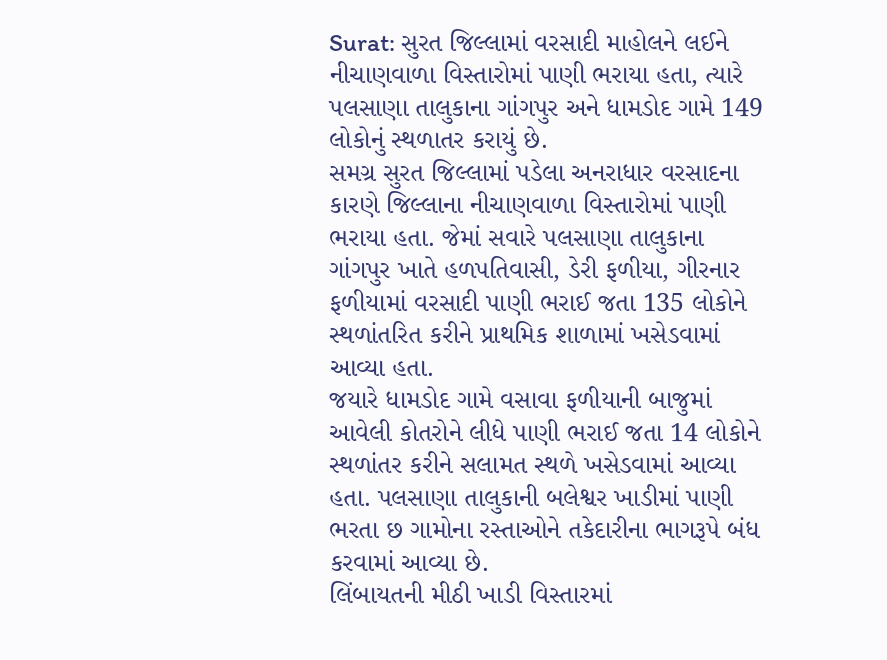Surat: સુરત જિલ્લામાં વરસાદી માહોલને લઈને નીચાણવાળા વિસ્તારોમાં પાણી ભરાયા હતા, ત્યારે પલસાણા તાલુકાના ગાંગપુર અને ધામડોદ ગામે 149 લોકોનું સ્થળાતર કરાયું છે.
સમગ્ર સુરત જિલ્લામાં પડેલા અનરાધાર વરસાદના કારણે જિલ્લાના નીચાણવાળા વિસ્તારોમાં પાણી ભરાયા હતા. જેમાં સવારે પલસાણા તાલુકાના ગાંગપુર ખાતે હળપતિવાસી, ડેરી ફળીયા, ગીરનાર ફળીયામાં વરસાદી પાણી ભરાઈ જતા 135 લોકોને સ્થળાંતરિત કરીને પ્રાથમિક શાળામાં ખસેડવામાં આવ્યા હતા.
જયારે ધામડોદ ગામે વસાવા ફળીયાની બાજુમાં આવેલી કોતરોને લીધે પાણી ભરાઈ જતા 14 લોકોને સ્થળાંતર કરીને સલામત સ્થળે ખસેડવામાં આવ્યા હતા. પલસાણા તાલુકાની બલેશ્વર ખાડીમાં પાણી ભરતા છ ગામોના રસ્તાઓને તકેદારીના ભાગરૂપે બંધ કરવામાં આવ્યા છે.
લિંબાયતની મીઠી ખાડી વિસ્તારમાં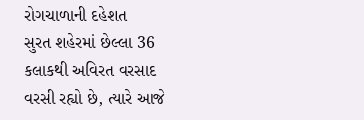રોગચાળાની દહેશત
સુરત શહેરમાં છેલ્લા 36 કલાકથી અવિરત વરસાદ વરસી રહ્યો છે, ત્યારે આજે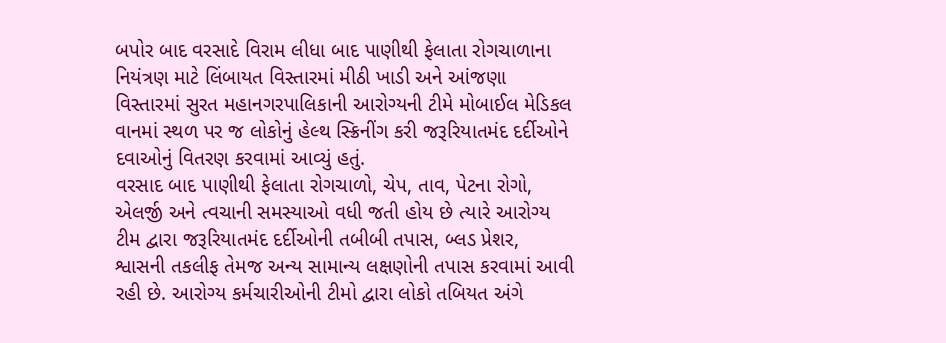બપોર બાદ વરસાદે વિરામ લીધા બાદ પાણીથી ફેલાતા રોગચાળાના નિયંત્રણ માટે લિંબાયત વિસ્તારમાં મીઠી ખાડી અને આંજણા વિસ્તારમાં સુરત મહાનગરપાલિકાની આરોગ્યની ટીમે મોબાઈલ મેડિકલ વાનમાં સ્થળ પર જ લોકોનું હેલ્થ સ્ક્રિનીંગ કરી જરૂરિયાતમંદ દર્દીઓને દવાઓનું વિતરણ કરવામાં આવ્યું હતું.
વરસાદ બાદ પાણીથી ફેલાતા રોગચાળો, ચેપ, તાવ, પેટના રોગો, એલર્જી અને ત્વચાની સમસ્યાઓ વધી જતી હોય છે ત્યારે આરોગ્ય ટીમ દ્વારા જરૂરિયાતમંદ દર્દીઓની તબીબી તપાસ, બ્લડ પ્રેશર, શ્વાસની તકલીફ તેમજ અન્ય સામાન્ય લક્ષણોની તપાસ કરવામાં આવી રહી છે. આરોગ્ય કર્મચારીઓની ટીમો દ્વારા લોકો તબિયત અંગે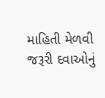માહિતી મેળવી જરૂરી દવાઓનું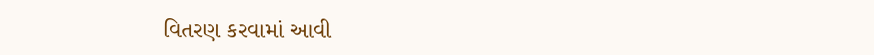વિતરણ કરવામાં આવી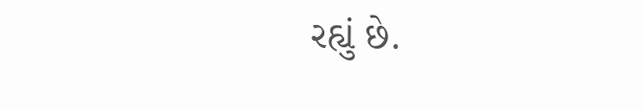રહ્યું છે.